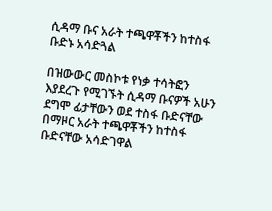ሲዳማ ቡና አራት ተጫዋቾችን ከተስፋ ቡድኑ አሳድጓል

በዝውውር መስኮቱ የነቃ ተሳትፎን እያደረጉ የሚገኙት ሲዳማ ቡናዎች አሁን ደግሞ ፊታቸውን ወደ ተስፋ ቡድናቸው በማዞር አራት ተጫዋቾችን ከተስፋ ቡድናቸው አሳድገዋል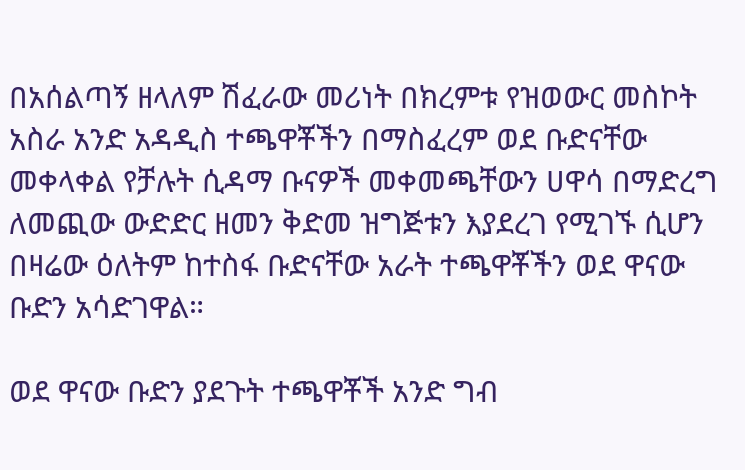በአሰልጣኝ ዘላለም ሽፈራው መሪነት በክረምቱ የዝወውር መስኮት አስራ አንድ አዳዲስ ተጫዋቾችን በማስፈረም ወደ ቡድናቸው መቀላቀል የቻሉት ሲዳማ ቡናዎች መቀመጫቸውን ሀዋሳ በማድረግ ለመጪው ውድድር ዘመን ቅድመ ዝግጅቱን እያደረገ የሚገኙ ሲሆን በዛሬው ዕለትም ከተስፋ ቡድናቸው አራት ተጫዋቾችን ወደ ዋናው ቡድን አሳድገዋል።

ወደ ዋናው ቡድን ያደጉት ተጫዋቾች አንድ ግብ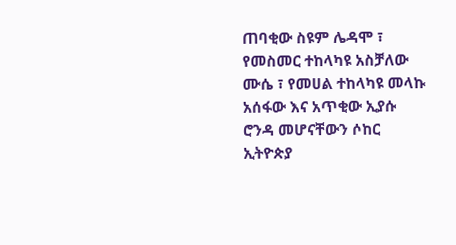ጠባቂው ስዩም ሌዳሞ ፣ የመስመር ተከላካዩ አስቻለው ሙሴ ፣ የመሀል ተከላካዩ መላኩ አሰፋው እና አጥቂው ኢያሱ ሮንዳ መሆናቸውን ሶከር ኢትዮጵያ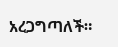አረጋግጣለች።